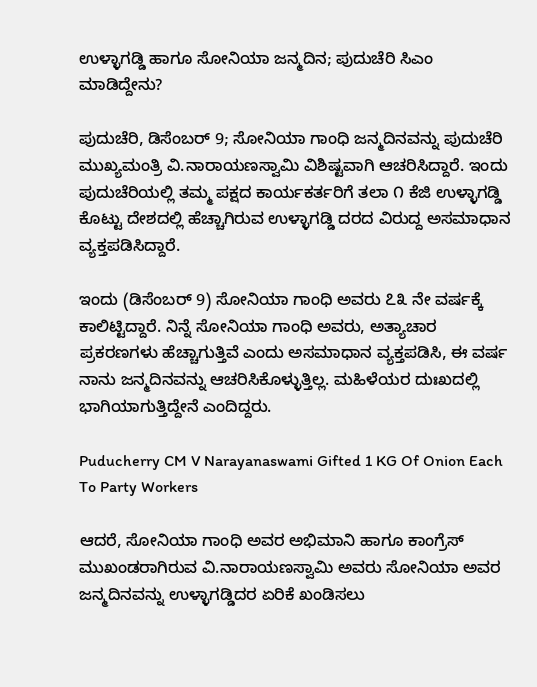ಉಳ್ಳಾಗಡ್ಡಿ ಹಾಗೂ ಸೋನಿಯಾ ಜನ್ಮದಿನ; ಪುದುಚೆರಿ ಸಿಎಂ ಮಾಡಿದ್ದೇನು?

ಪುದುಚೆರಿ, ಡಿಸೆಂಬರ್ 9; ಸೋನಿಯಾ ಗಾಂಧಿ ಜನ್ಮದಿನವನ್ನು ಪುದುಚೆರಿ ಮುಖ್ಯಮಂತ್ರಿ ವಿ.ನಾರಾಯಣಸ್ವಾಮಿ ವಿಶಿಷ್ಟವಾಗಿ ಆಚರಿಸಿದ್ದಾರೆ. ಇಂದು ಪುದುಚೆರಿಯಲ್ಲಿ ತಮ್ಮ ಪಕ್ಷದ ಕಾರ್ಯಕರ್ತರಿಗೆ ತಲಾ ೧ ಕೆಜಿ ಉಳ್ಳಾಗಡ್ಡಿ ಕೊಟ್ಟು ದೇಶದಲ್ಲಿ ಹೆಚ್ಚಾಗಿರುವ ಉಳ್ಳಾಗಡ್ಡಿ ದರದ ವಿರುದ್ದ ಅಸಮಾಧಾನ ವ್ಯಕ್ತಪಡಿಸಿದ್ದಾರೆ.

ಇಂದು (ಡಿಸೆಂಬರ್ 9) ಸೋನಿಯಾ ಗಾಂಧಿ ಅವರು ೭೩ ನೇ ವರ್ಷಕ್ಕೆ ಕಾಲಿಟ್ಟಿದ್ದಾರೆ. ನಿನ್ನೆ ಸೋನಿಯಾ ಗಾಂಧಿ ಅವರು, ಅತ್ಯಾಚಾರ ಪ್ರಕರಣಗಳು ಹೆಚ್ಚಾಗುತ್ತಿವೆ ಎಂದು ಅಸಮಾಧಾನ ವ್ಯಕ್ತಪಡಿಸಿ, ಈ ವರ್ಷ ನಾನು ಜನ್ಮದಿನವನ್ನು ಆಚರಿಸಿಕೊಳ್ಳುತ್ತಿಲ್ಲ. ಮಹಿಳೆಯರ ದುಃಖದಲ್ಲಿ ಭಾಗಿಯಾಗುತ್ತಿದ್ದೇನೆ ಎಂದಿದ್ದರು.

Puducherry CM V Narayanaswami Gifted 1 KG Of Onion Each To Party Workers

ಆದರೆ, ಸೋನಿಯಾ ಗಾಂಧಿ ಅವರ ಅಭಿಮಾನಿ ಹಾಗೂ ಕಾಂಗ್ರೆಸ್ ಮುಖಂಡರಾಗಿರುವ ವಿ.ನಾರಾಯಣಸ್ವಾಮಿ ಅವರು ಸೋನಿಯಾ ಅವರ ಜನ್ಮದಿನವನ್ನು ಉಳ್ಳಾಗಡ್ಡಿದರ ಏರಿಕೆ ಖಂಡಿಸಲು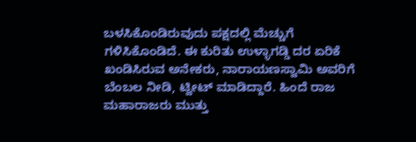ಬಳಸಿಕೊಂಡಿರುವುದು ಪಕ್ಷದಲ್ಲಿ ಮೆಚ್ಚುಗೆ ಗಳಿಸಿಕೊಂಡಿದೆ. ಈ ಕುರಿತು ಉಳ್ಳಾಗಡ್ಡಿ ದರ ಏರಿಕೆ ಖಂಡಿಸಿರುವ ಅನೇಕರು, ನಾರಾಯಣಸ್ವಾಮಿ ಅವರಿಗೆ ಬೆಂಬಲ ನೀಡಿ, ಟ್ವೀಟ್ ಮಾಡಿದ್ದಾರೆ. ಹಿಂದೆ ರಾಜ ಮಹಾರಾಜರು ಮುತ್ತು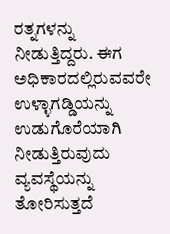ರತ್ನಗಳನ್ನು ನೀಡುತ್ತಿದ್ದರು. ಈಗ ಅಧಿಕಾರದಲ್ಲಿರುವವರೇ ಉಳ್ಳಾಗಡ್ಡಿಯನ್ನು ಉಡುಗೊರೆಯಾಗಿ ನೀಡುತ್ತಿರುವುದು ವ್ಯವಸ್ಥೆಯನ್ನು ತೋರಿಸುತ್ತದೆ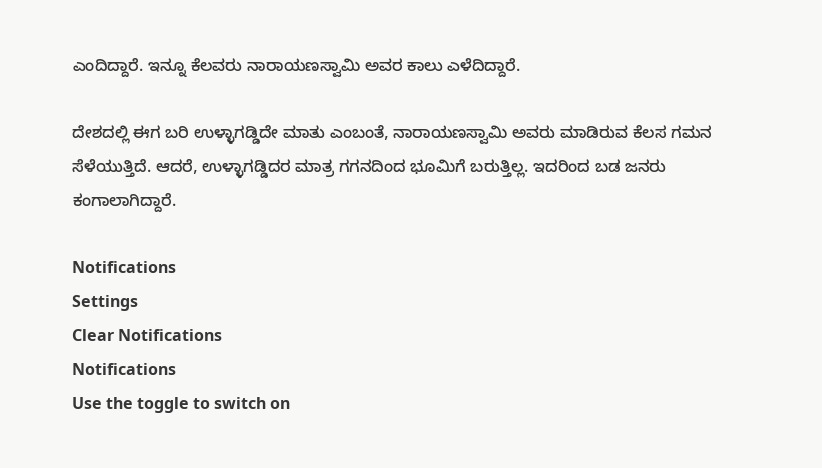ಎಂದಿದ್ದಾರೆ. ಇನ್ನೂ ಕೆಲವರು ನಾರಾಯಣಸ್ವಾಮಿ ಅವರ ಕಾಲು ಎಳೆದಿದ್ದಾರೆ.

ದೇಶದಲ್ಲಿ ಈಗ ಬರಿ ಉಳ್ಳಾಗಡ್ಡಿದೇ ಮಾತು ಎಂಬಂತೆ, ನಾರಾಯಣಸ್ವಾಮಿ ಅವರು ಮಾಡಿರುವ ಕೆಲಸ ಗಮನ ಸೆಳೆಯುತ್ತಿದೆ. ಆದರೆ, ಉಳ್ಳಾಗಡ್ಡಿದರ ಮಾತ್ರ ಗಗನದಿಂದ ಭೂಮಿಗೆ ಬರುತ್ತಿಲ್ಲ. ಇದರಿಂದ ಬಡ ಜನರು ಕಂಗಾಲಾಗಿದ್ದಾರೆ.

Notifications
Settings
Clear Notifications
Notifications
Use the toggle to switch on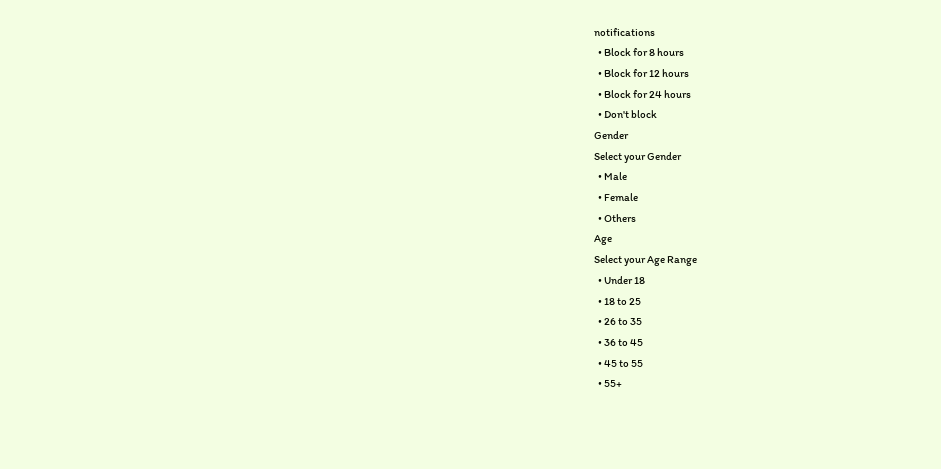notifications
  • Block for 8 hours
  • Block for 12 hours
  • Block for 24 hours
  • Don't block
Gender
Select your Gender
  • Male
  • Female
  • Others
Age
Select your Age Range
  • Under 18
  • 18 to 25
  • 26 to 35
  • 36 to 45
  • 45 to 55
  • 55+